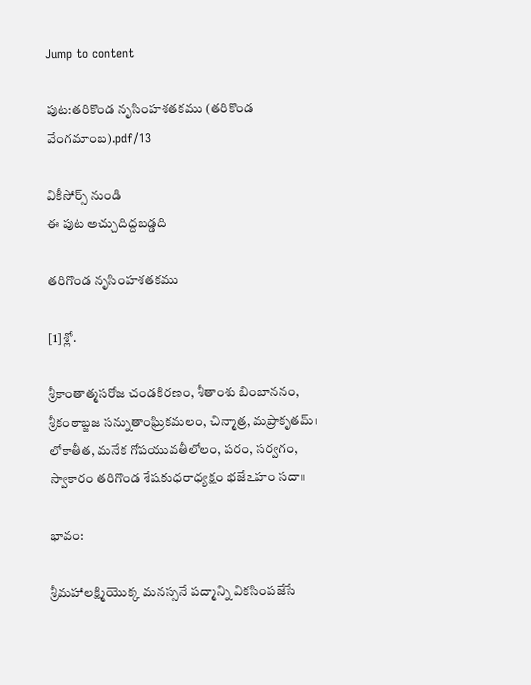Jump to content

పుట:తరికొండ నృసింహశతకము (తరికొండ వేంగమాంబ).pdf/13

వికీసోర్స్ నుండి
ఈ పుట అచ్చుదిద్దబడ్డది

తరిగొండ నృసింహశతకము

[1]శ్లో.

శ్రీకాంతాత్మసరోజ చండకిరణం, శీతాంశు బింబాననం,
శ్రీకంఠాబ్జజ సన్నుతాంఘ్రికమలం, చిన్మాత్ర, మప్రాకృతమ్।
లోకాతీత, మనేక గోపయువతీలోలం, పరం, సర్వగం,
స్వాకారం తరిగొండ శేషకుధరాధ్యక్షం భజే౽హం సదా॥

భావం:

శ్రీమహాలక్ష్మియొక్క మనస్సనే పద్మాన్ని వికసింపజేసే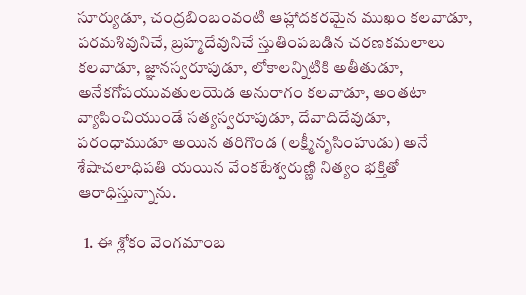సూర్యుడూ, చంద్రబింబంవంటి ఆహ్లాదకరమైన ముఖం కలవాడూ, పరమశివునిచే, బ్రహ్మదేవునిచే స్తుతింపబడిన చరణకమలాలు కలవాడూ, జ్ఞానస్వరూపుడూ, లోకాలన్నిటికి అతీతుడూ, అనేకగోపయువతులయెడ అనురాగం కలవాడూ, అంతటా వ్యాపించియుండే సత్యస్వరూపుడూ, దేవాదిదేవుడూ, పరంధాముడూ అయిన తరిగొండ (లక్ష్మీనృసింహుడు) అనే శేషాచలాధిపతి యయిన వేంకటేశ్వరుణ్ణి నిత్యం భక్తితో ఆరాధిస్తున్నాను.

  1. ఈ శ్లోకం వెంగమాంబ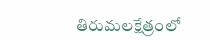తిరుమలక్షేత్రంలో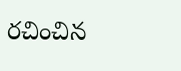రచించిన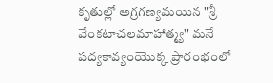కృతుల్లో అగ్రగణ్యమయిన "శ్రీ వేంకటాచలమాహాత్మ్య" మనే పద్యకావ్యంయొక్క ప్రారంభంలో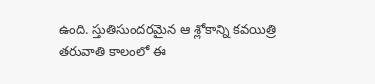ఉంది. స్తుతిసుందరమైన ఆ శ్లోకాన్ని కవయిత్రి తరువాతి కాలంలో ఈ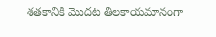శతకానికి మొదట తిలకాయమానంగా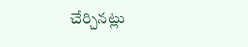చేర్చినట్లు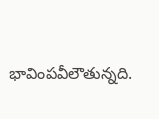భావింపవీలౌతున్నది.